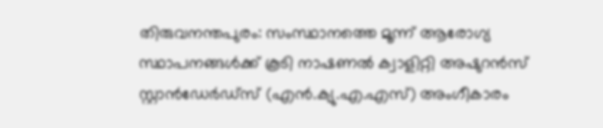തിരുവനന്തപുരം: സംസ്ഥാനത്തെ മൂന്ന് ആരോഗ്യ സ്ഥാപനങ്ങള്‍ക്ക് കൂടി നാഷണല്‍ ക്വാളിറ്റി അഷുറന്‍സ് സ്റ്റാന്‍ഡേര്‍ഡ്‌സ് (എന്‍.ക്യു.എ.എസ്) അംഗീകാരം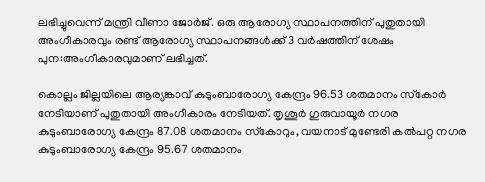ലഭിച്ചുവെന്ന് മന്ത്രി വീണാ ജോര്‍ജ്. ഒരു ആരോഗ്യ സ്ഥാപനത്തിന് പുതുതായി അംഗീകാരവും രണ്ട് ആരോഗ്യ സ്ഥാപനങ്ങള്‍ക്ക് 3 വര്‍ഷത്തിന് ശേഷം പുന:അംഗീകാരവുമാണ് ലഭിച്ചത്.

കൊല്ലം ജില്ലയിലെ ആര്യങ്കാവ് കുടുംബാരോഗ്യ കേന്ദ്രം 96.53 ശതമാനം സ്‌കോര്‍ നേടിയാണ് പുതുതായി അംഗീകാരം നേടിയത്. തൃശൂര്‍ ഗുരുവായൂര്‍ നഗര കുടുംബാരോഗ്യ കേന്ദ്രം 87.08 ശതമാനം സ്‌കോറും, വയനാട് മുണ്ടേരി കല്‍പറ്റ നഗര കുടുംബാരോഗ്യ കേന്ദ്രം 95.67 ശതമാനം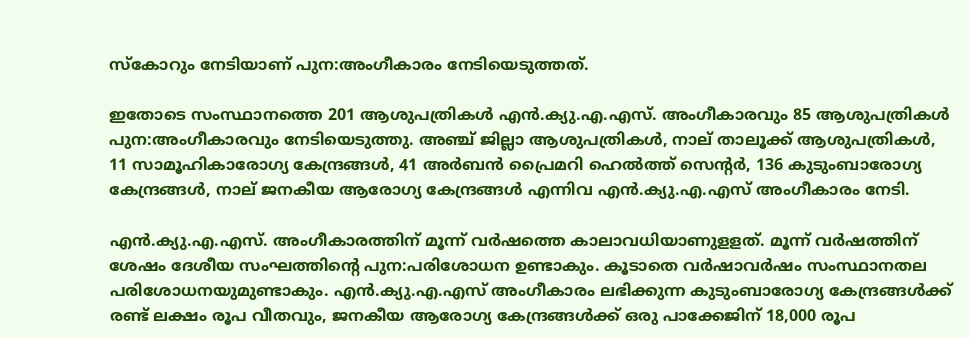സ്‌കോറും നേടിയാണ് പുന:അംഗീകാരം നേടിയെടുത്തത്.

ഇതോടെ സംസ്ഥാനത്തെ 201 ആശുപത്രികള്‍ എന്‍.ക്യു.എ.എസ്. അംഗീകാരവും 85 ആശുപത്രികള്‍ പുന:അംഗീകാരവും നേടിയെടുത്തു. അഞ്ച് ജില്ലാ ആശുപത്രികള്‍, നാല് താലൂക്ക് ആശുപത്രികള്‍, 11 സാമൂഹികാരോഗ്യ കേന്ദ്രങ്ങള്‍, 41 അര്‍ബന്‍ പ്രൈമറി ഹെല്‍ത്ത് സെന്റര്‍, 136 കുടുംബാരോഗ്യ കേന്ദ്രങ്ങള്‍, നാല് ജനകീയ ആരോഗ്യ കേന്ദ്രങ്ങള്‍ എന്നിവ എന്‍.ക്യു.എ.എസ് അംഗീകാരം നേടി.

എന്‍.ക്യു.എ.എസ്. അംഗീകാരത്തിന് മൂന്ന് വര്‍ഷത്തെ കാലാവധിയാണുളളത്. മൂന്ന് വര്‍ഷത്തിന് ശേഷം ദേശീയ സംഘത്തിന്റെ പുന:പരിശോധന ഉണ്ടാകും. കൂടാതെ വര്‍ഷാവര്‍ഷം സംസ്ഥാനതല പരിശോധനയുമുണ്ടാകും. എന്‍.ക്യു.എ.എസ് അംഗീകാരം ലഭിക്കുന്ന കുടുംബാരോഗ്യ കേന്ദ്രങ്ങള്‍ക്ക് രണ്ട് ലക്ഷം രൂപ വീതവും, ജനകീയ ആരോഗ്യ കേന്ദ്രങ്ങള്‍ക്ക് ഒരു പാക്കേജിന് 18,000 രൂപ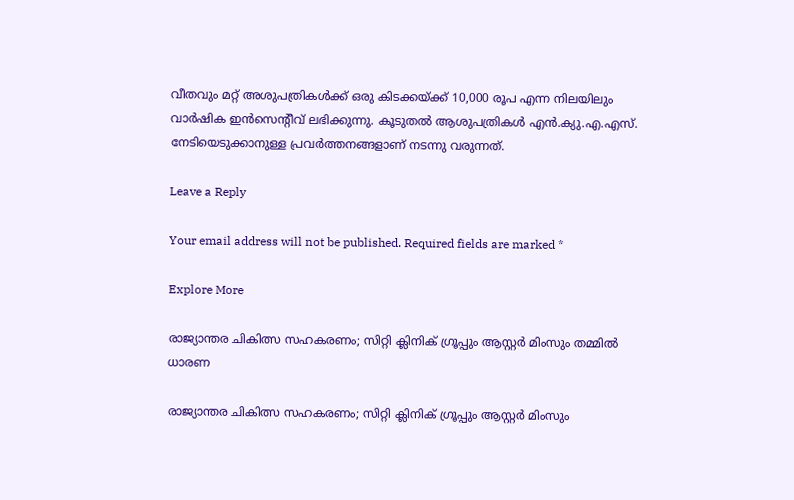വീതവും മറ്റ് അശുപത്രികള്‍ക്ക് ഒരു കിടക്കയ്ക്ക് 10,000 രൂപ എന്ന നിലയിലും വാര്‍ഷിക ഇന്‍സെന്റീവ് ലഭിക്കുന്നു. കൂടുതല്‍ ആശുപത്രികള്‍ എന്‍.ക്യു.എ.എസ്. നേടിയെടുക്കാനുള്ള പ്രവര്‍ത്തനങ്ങളാണ് നടന്നു വരുന്നത്.

Leave a Reply

Your email address will not be published. Required fields are marked *

Explore More

രാജ്യാന്തര ചികിത്സ സഹകരണം; സിറ്റി ക്ലിനിക് ഗ്രൂപ്പും ആസ്റ്റർ മിംസും തമ്മിൽ ധാരണ

രാജ്യാന്തര ചികിത്സ സഹകരണം; സിറ്റി ക്ലിനിക് ഗ്രൂപ്പും ആസ്റ്റർ മിംസും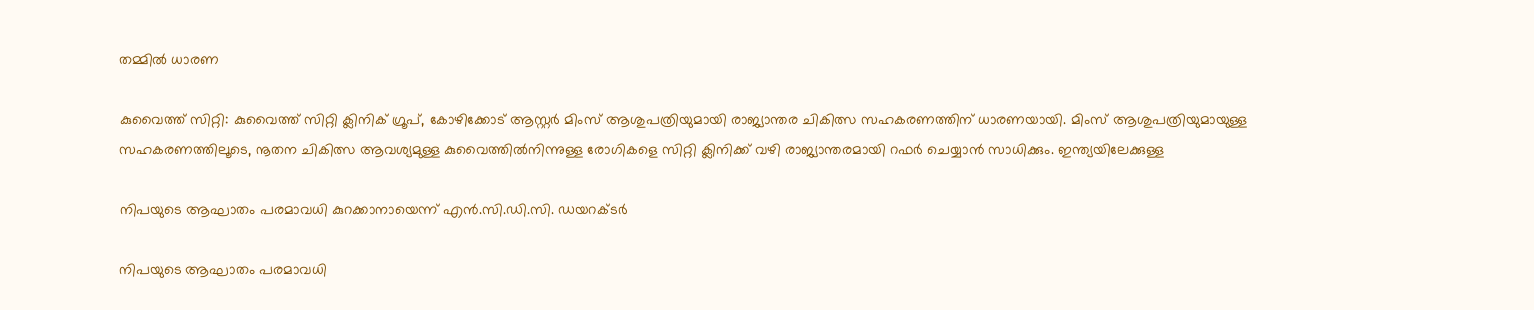തമ്മിൽ ധാരണ

കുവൈത്ത് സിറ്റി: കുവൈത്ത് സിറ്റി ക്ലിനിക് ഗ്രൂപ്, കോഴിക്കോട് ആസ്റ്റർ മിംസ് ആശുപത്രിയുമായി രാജ്യാന്തര ചികിത്സ സഹകരണത്തിന് ധാരണയായി. മിംസ് ആശുപത്രിയുമായുള്ള സഹകരണത്തിലൂടെ, നൂതന ചികിത്സ ആവശ്യമുള്ള കുവൈത്തിൽനിന്നുള്ള രോഗികളെ സിറ്റി ക്ലിനിക്ക് വഴി രാജ്യാന്തരമായി റഫർ ചെയ്യാൻ സാധിക്കും. ഇന്ത്യയിലേക്കുള്ള

നിപയുടെ ആഘാതം പരമാവധി കുറക്കാനായെന്ന് എന്‍.സി.ഡി.സി. ഡയറക്ടര്‍

നിപയുടെ ആഘാതം പരമാവധി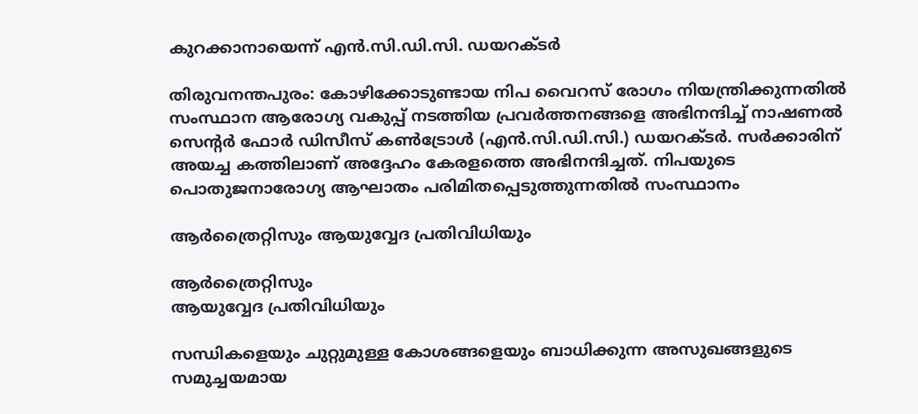കുറക്കാനായെന്ന് എന്‍.സി.ഡി.സി. ഡയറക്ടര്‍

തിരുവനന്തപുരം: കോഴിക്കോടുണ്ടായ നിപ വൈറസ് രോഗം നിയന്ത്രിക്കുന്നതില്‍ സംസ്ഥാന ആരോഗ്യ വകുപ്പ് നടത്തിയ പ്രവര്‍ത്തനങ്ങളെ അഭിനന്ദിച്ച് നാഷണല്‍ സെന്റര്‍ ഫോര്‍ ഡിസീസ് കണ്‍ട്രോള്‍ (എന്‍.സി.ഡി.സി.) ഡയറക്ടര്‍. സര്‍ക്കാരിന് അയച്ച കത്തിലാണ് അദ്ദേഹം കേരളത്തെ അഭിനന്ദിച്ചത്. നിപയുടെ പൊതുജനാരോഗ്യ ആഘാതം പരിമിതപ്പെടുത്തുന്നതില്‍ സംസ്ഥാനം

ആർത്രൈറ്റിസും ആയുവ്വേദ പ്രതിവിധിയും

ആർത്രൈറ്റിസും
ആയുവ്വേദ പ്രതിവിധിയും

സന്ധികളെയും ചുറ്റുമുള്ള കോശങ്ങളെയും ബാധിക്കുന്ന അസുഖങ്ങളുടെ സമുച്ചയമായ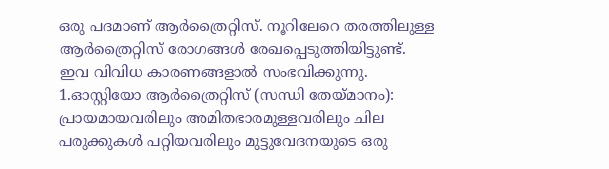ഒരു പദമാണ് ആര്‍ത്രൈറ്റിസ്. നൂറിലേറെ തരത്തിലുള്ള ആര്‍ത്രൈറ്റിസ് രോഗങ്ങൾ രേഖപ്പെടുത്തിയിട്ടുണ്ട്. ഇവ വിവിധ കാരണങ്ങളാൽ സംഭവിക്കുന്നു. 1.ഓസ്റ്റിയോ ആര്‍ത്രൈറ്റിസ് (സന്ധി തേയ്മാനം): പ്രായമായവരിലും അമിതഭാരമുള്ളവരിലും ചില പരുക്കുകൾ പറ്റിയവരിലും മുട്ടുവേദനയുടെ ഒരു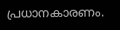പ്രധാനകാരണം.